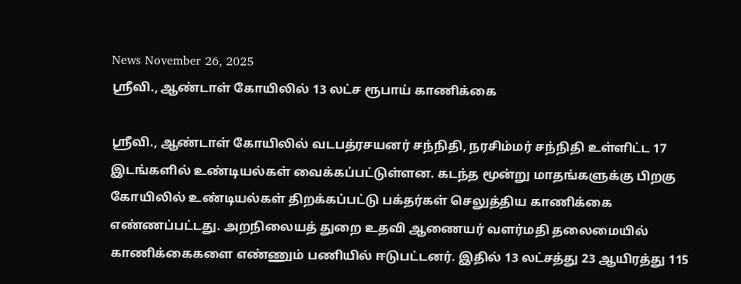News November 26, 2025
ஸ்ரீவி., ஆண்டாள் கோயிலில் 13 லட்ச ரூபாய் காணிக்கை

ஸ்ரீவி., ஆண்டாள் கோயிலில் வடபத்ரசயனர் சந்நிதி, நரசிம்மர் சந்நிதி உள்ளிட்ட 17 இடங்களில் உண்டியல்கள் வைக்கப்பட்டுள்ளன. கடந்த மூன்று மாதங்களுக்கு பிறகு கோயிலில் உண்டியல்கள் திறக்கப்பட்டு பக்தர்கள் செலுத்திய காணிக்கை எண்ணப்பட்டது. அறநிலையத் துறை உதவி ஆணையர் வளர்மதி தலைமையில் காணிக்கைகளை எண்ணும் பணியில் ஈடுபட்டனர். இதில் 13 லட்சத்து 23 ஆயிரத்து 115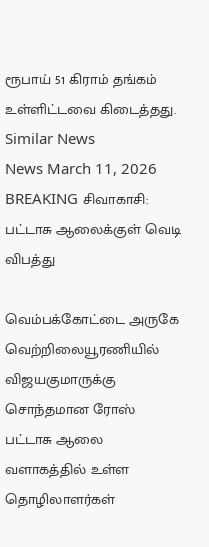ரூபாய் 51 கிராம் தங்கம் உள்ளிட்டவை கிடைத்தது.
Similar News
News March 11, 2026
BREAKING சிவாகாசி: பட்டாசு ஆலைக்குள் வெடி விபத்து

வெம்பக்கோட்டை அருகே வெற்றிலையூரணியில் விஜயகுமாருக்கு சொந்தமான ரோஸ் பட்டாசு ஆலை வளாகத்தில் உள்ள தொழிலாளர்கள்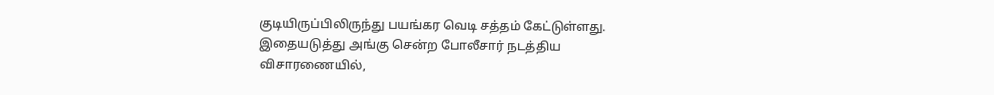குடியிருப்பிலிருந்து பயங்கர வெடி சத்தம் கேட்டுள்ளது. இதையடுத்து அங்கு சென்ற போலீசார் நடத்திய விசாரணையில்,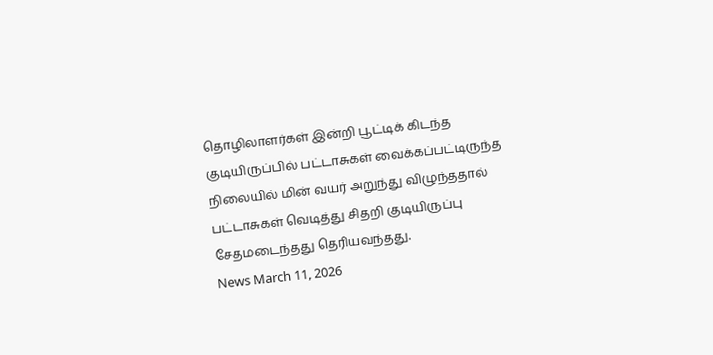தொழிலாளர்கள் இன்றி பூட்டிக் கிடந்த குடியிருப்பில் பட்டாசுகள் வைக்கப்பட்டிருந்த நிலையில் மின் வயர் அறுந்து விழுந்ததால் பட்டாசுகள் வெடித்து சிதறி குடியிருப்பு சேதமடைந்தது தெரியவந்தது.
News March 11, 2026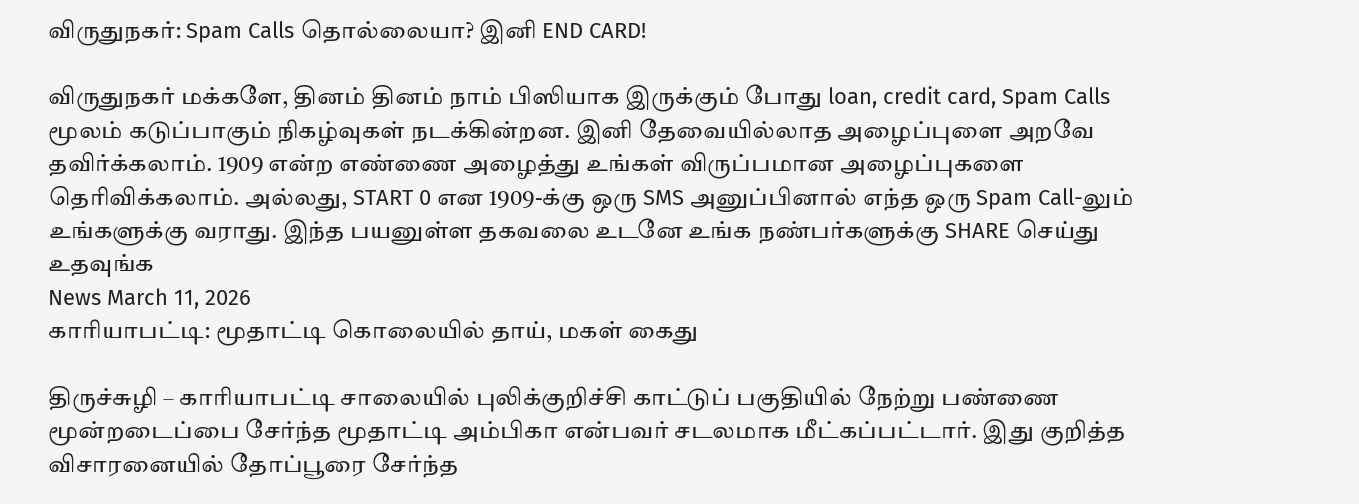விருதுநகர்: Spam Calls தொல்லையா? இனி END CARD!

விருதுநகர் மக்களே, தினம் தினம் நாம் பிஸியாக இருக்கும் போது loan, credit card, Spam Calls மூலம் கடுப்பாகும் நிகழ்வுகள் நடக்கின்றன. இனி தேவையில்லாத அழைப்புளை அறவே தவிர்க்கலாம். 1909 என்ற எண்ணை அழைத்து உங்கள் விருப்பமான அழைப்புகளை தெரிவிக்கலாம். அல்லது, START 0 என 1909-க்கு ஒரு SMS அனுப்பினால் எந்த ஒரு Spam Call-லும் உங்களுக்கு வராது. இந்த பயனுள்ள தகவலை உடனே உங்க நண்பர்களுக்கு SHARE செய்து உதவுங்க
News March 11, 2026
காரியாபட்டி: மூதாட்டி கொலையில் தாய், மகள் கைது

திருச்சுழி – காரியாபட்டி சாலையில் புலிக்குறிச்சி காட்டுப் பகுதியில் நேற்று பண்ணை மூன்றடைப்பை சேர்ந்த மூதாட்டி அம்பிகா என்பவர் சடலமாக மீட்கப்பட்டார். இது குறித்த விசாரனையில் தோப்பூரை சேர்ந்த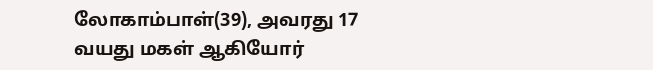லோகாம்பாள்(39), அவரது 17 வயது மகள் ஆகியோர்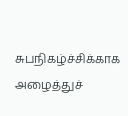சுபநிகழ்ச்சிக்காக அழைத்துச்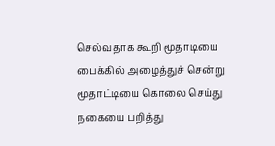செல்வதாக கூறி மூதாடியை பைக்கில் அழைத்துச் சென்று மூதாட்டியை கொலை செய்து நகையை பறித்து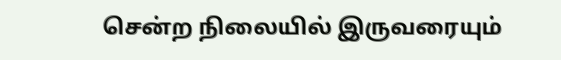சென்ற நிலையில் இருவரையும்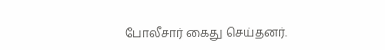போலீசார் கைது செய்தனர்.